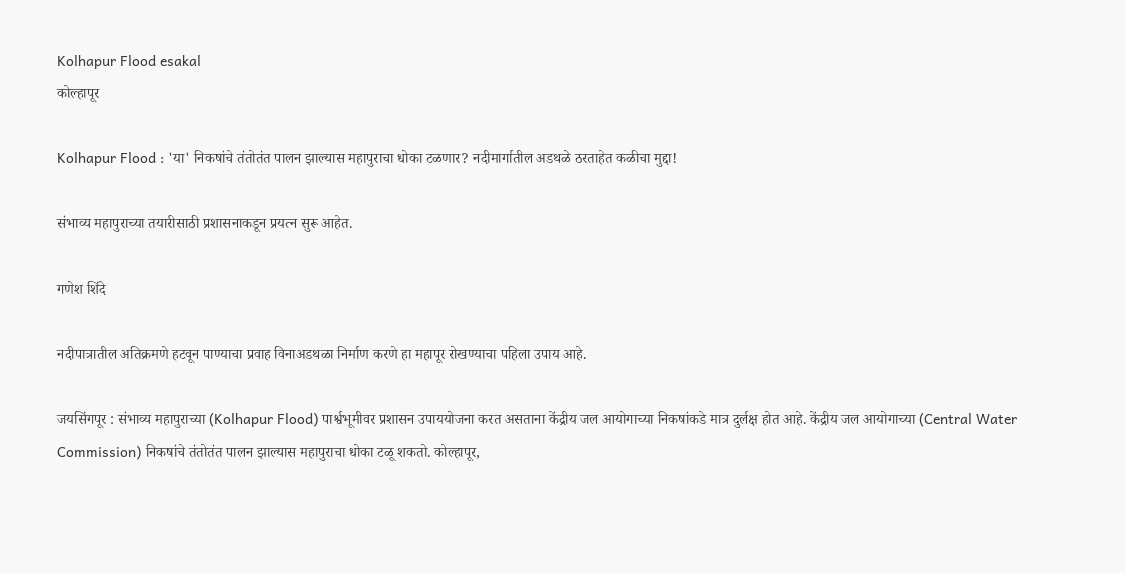Kolhapur Flood esakal
कोल्हापूर

Kolhapur Flood : 'या' निकषांचे तंतोतंत पालन झाल्यास महापुराचा धोका टळणार? नदीमार्गातील अडथळे ठरताहेत कळीचा मुद्दा!

संभाव्य महापुराच्या तयारीसाठी प्रशासनाकडून प्रयत्न सुरू आहेत.

गणेश शिंदे

नदीपात्रातील अतिक्रमणे हटवून पाण्याचा प्रवाह विनाअडथळा निर्माण करणे हा महापूर रोखण्याचा पहिला उपाय आहे.

जयसिंगपूर : संभाव्य महापुराच्या (Kolhapur Flood) पार्श्वभूमीवर प्रशासन उपाययोजना करत असताना केंद्रीय जल आयोगाच्या निकषांकडे मात्र दुर्लक्ष होत आहे. केंद्रीय जल आयोगाच्या (Central Water Commission) निकषांचे तंतोतंत पालन झाल्यास महापुराचा धोका टळू शकतो. कोल्हापूर,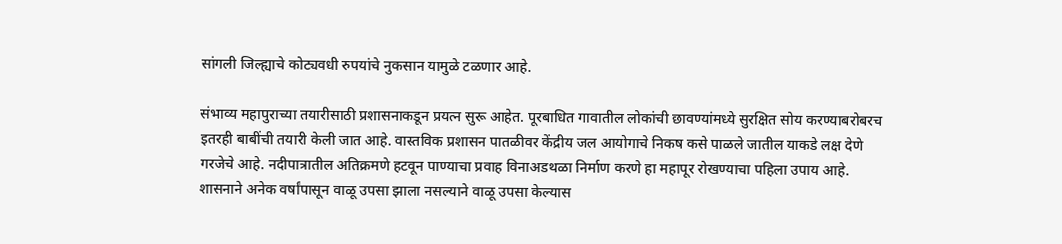सांगली जिल्ह्याचे कोट्यवधी रुपयांचे नुकसान यामुळे टळणार आहे.

संभाव्य महापुराच्या तयारीसाठी प्रशासनाकडून प्रयत्न सुरू आहेत. पूरबाधित गावातील लोकांची छावण्यांमध्ये सुरक्षित सोय करण्याबरोबरच इतरही बाबींची तयारी केली जात आहे. वास्तविक प्रशासन पातळीवर केंद्रीय जल आयोगाचे निकष कसे पाळले जातील याकडे लक्ष देणे गरजेचे आहे. नदीपात्रातील अतिक्रमणे हटवून पाण्याचा प्रवाह विनाअडथळा निर्माण करणे हा महापूर रोखण्याचा पहिला उपाय आहे. शासनाने अनेक वर्षांपासून वाळू उपसा झाला नसल्याने वाळू उपसा केल्यास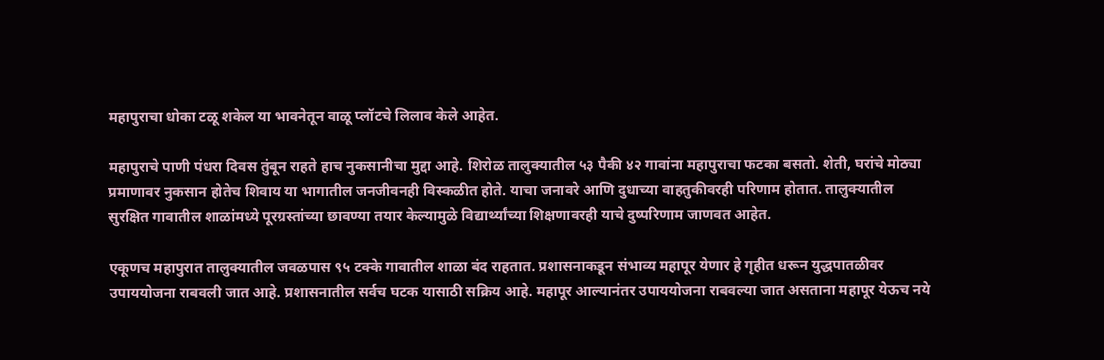महापुराचा धोका टळू शकेल या भावनेतून वाळू प्लॉटचे लिलाव केले आहेत.

महापुराचे पाणी पंधरा दिवस तुंबून राहते हाच नुकसानीचा मुद्दा आहे. शिरोळ तालुक्यातील ५३ पैकी ४२ गावांना महापुराचा फटका बसतो. शेती, घरांचे मोठ्या प्रमाणावर नुकसान होतेच शिवाय या भागातील जनजीवनही विस्कळीत होते. याचा जनावरे आणि दुधाच्या वाहतुकीवरही परिणाम होतात. तालुक्यातील सुरक्षित गावातील शाळांमध्ये पूरग्रस्तांच्या छावण्या तयार केल्यामुळे विद्यार्थ्यांच्या शिक्षणावरही याचे दुष्परिणाम जाणवत आहेत.

एकूणच महापुरात तालुक्यातील जवळपास ९५ टक्के गावातील शाळा बंद राहतात. प्रशासनाकडून संभाव्य महापूर येणार हे गृहीत धरून युद्धपातळीवर उपाययोजना राबवली जात आहे. प्रशासनातील सर्वच घटक यासाठी सक्रिय आहे. महापूर आल्यानंतर उपाययोजना राबवल्या जात असताना महापूर येऊच नये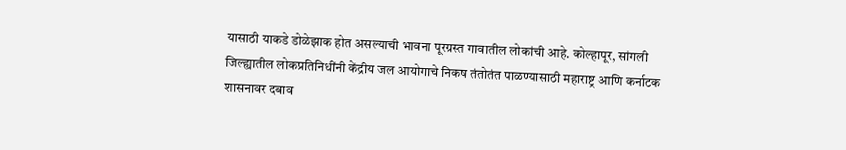यासाठी याकडे डोळेझाक होत असल्याची भावना पूरग्रस्त गावातील लोकांची आहे. कोल्हापूर, सांगली जिल्ह्यातील लोकप्रतिनिधींनी केंद्रीय जल आयोगाचे निकष तंतोतंत पाळण्यासाठी महाराष्ट्र आणि कर्नाटक शासनावर दबाव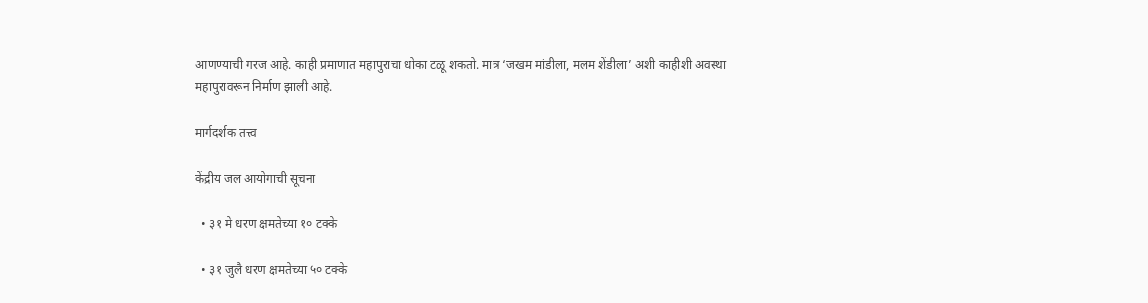आणण्याची गरज आहे. काही प्रमाणात महापुराचा धोका टळू शकतो. मात्र ‘जखम मांडीला, मलम शेंडीला’ अशी काहीशी अवस्था महापुरावरून निर्माण झाली आहे.

मार्गदर्शक तत्त्व

केंद्रीय जल आयोगाची सूचना

  • ३१ मे धरण क्षमतेच्या १० टक्के

  • ३१ जुलै धरण क्षमतेच्या ५० टक्के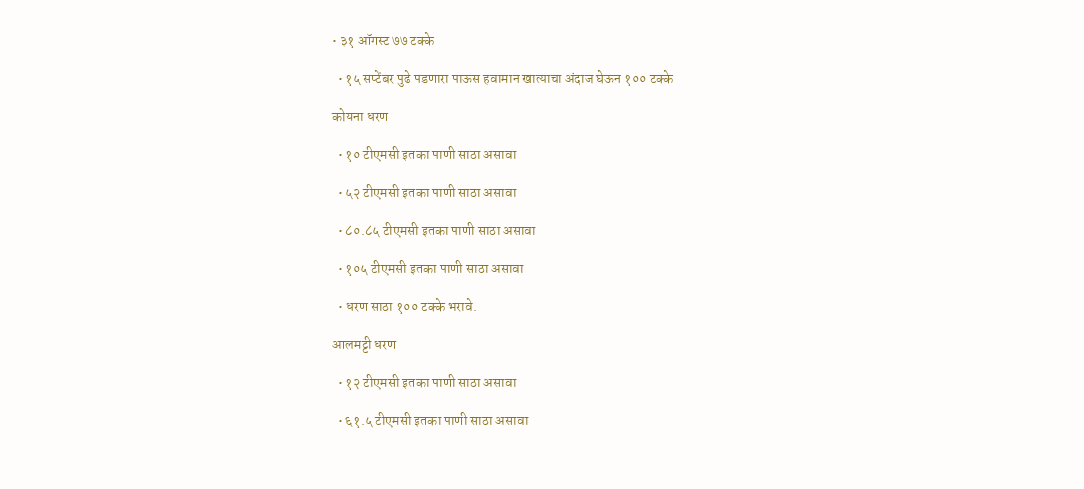• ३१ ऑगस्ट ७७ टक्के

  • १५ सप्टेंबर पुढे पडणारा पाऊस हवामान खात्याचा अंदाज घेऊन १०० टक्के

कोयना धरण

  • १० टीएमसी इतका पाणी साठा असावा

  • ५२ टीएमसी इतका पाणी साठा असावा

  • ८०.८५ टीएमसी इतका पाणी साठा असावा

  • १०५ टीएमसी इतका पाणी साठा असावा

  • धरण साठा १०० टक्के भरावे.

आलमट्टी धरण

  • १२ टीएमसी इतका पाणी साठा असावा

  • ६१.५ टीएमसी इतका पाणी साठा असावा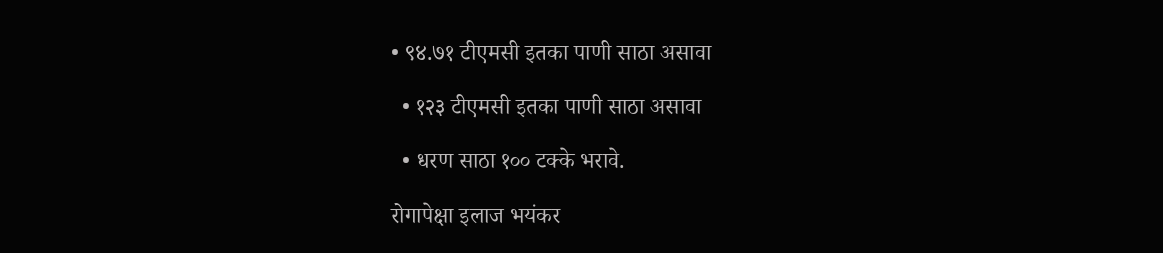• ९४.७१ टीएमसी इतका पाणी साठा असावा

  • १२३ टीएमसी इतका पाणी साठा असावा

  • धरण साठा १०० टक्के भरावे.

रोगापेक्षा इलाज भयंकर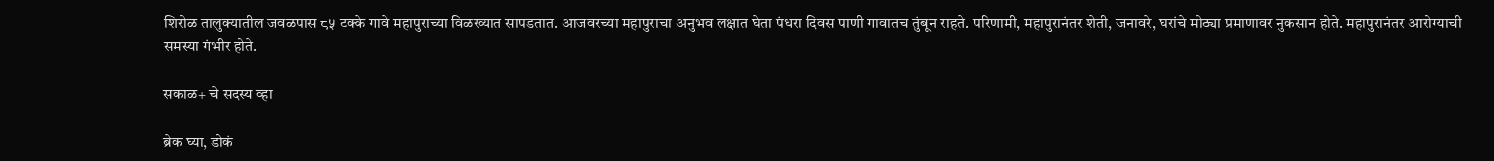शिरोळ तालुक्यातील जवळपास ८५ टक्के गावे महापुराच्या विळख्यात सापडतात. आजवरच्या महापुराचा अनुभव लक्षात घेता पंधरा दिवस पाणी गावातच तुंबून राहते. परिणामी, महापुरानंतर शेती, जनावरे, घरांचे मोठ्या प्रमाणावर नुकसान होते. महापुरानंतर आरोग्याची समस्या गंभीर होते.

सकाळ+ चे सदस्य व्हा

ब्रेक घ्या, डोकं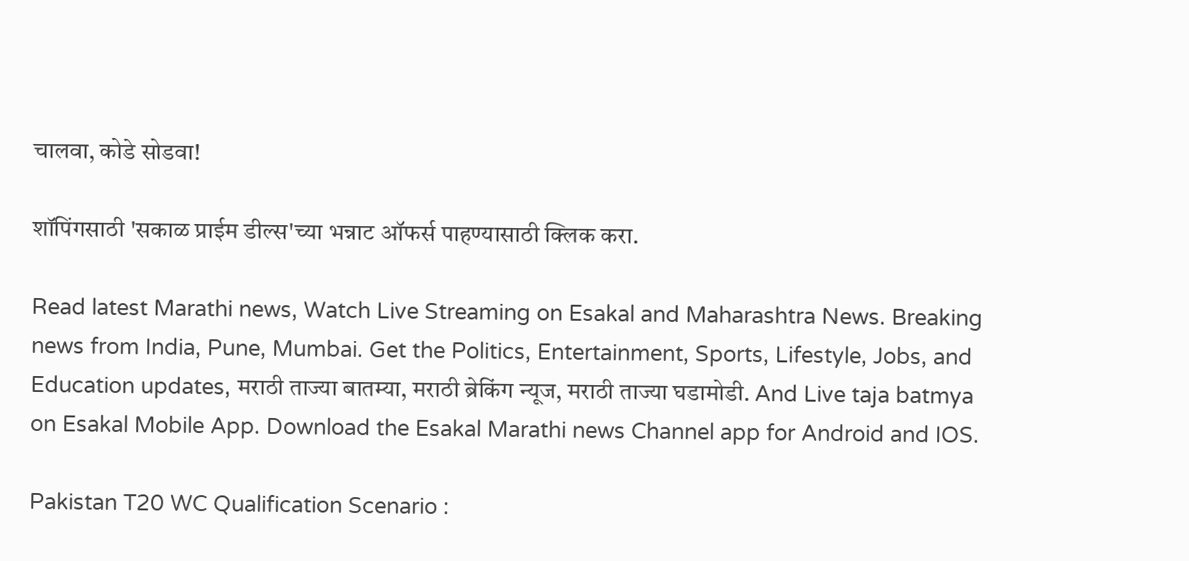चालवा, कोडे सोडवा!

शॉपिंगसाठी 'सकाळ प्राईम डील्स'च्या भन्नाट ऑफर्स पाहण्यासाठी क्लिक करा.

Read latest Marathi news, Watch Live Streaming on Esakal and Maharashtra News. Breaking news from India, Pune, Mumbai. Get the Politics, Entertainment, Sports, Lifestyle, Jobs, and Education updates, मराठी ताज्या बातम्या, मराठी ब्रेकिंग न्यूज, मराठी ताज्या घडामोडी. And Live taja batmya on Esakal Mobile App. Download the Esakal Marathi news Channel app for Android and IOS.

Pakistan T20 WC Qualification Scenario :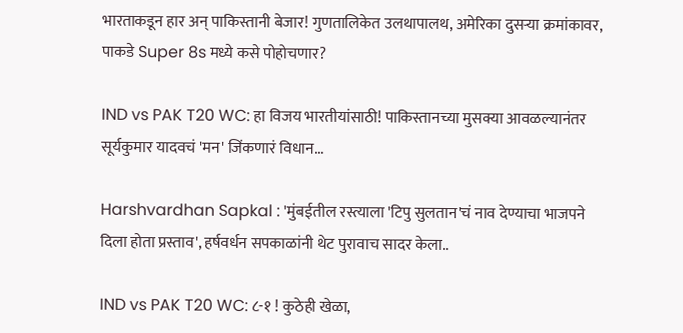भारताकडून हार अन् पाकिस्तानी बेजार! गुणतालिकेत उलथापालथ, अमेरिका दुसऱ्या क्रमांकावर, पाकडे Super 8s मध्ये कसे पोहोचणार?

IND vs PAK T20 WC: हा विजय भारतीयांसाठी! पाकिस्तानच्या मुसक्या आवळल्यानंतर सूर्यकुमार यादवचं 'मन' जिंकणारं विधान...

Harshvardhan Sapkal : 'मुंबईतील रस्त्याला 'टिपु सुलतान'चं नाव देण्याचा भाजपने दिला होता प्रस्ताव', हर्षवर्धन सपकाळांनी थेट पुरावाच सादर केला..

IND vs PAK T20 WC: ८-१ ! कुठेही खेळा,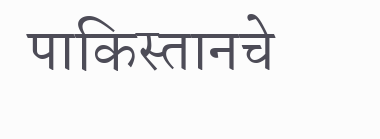पाकिस्तानचे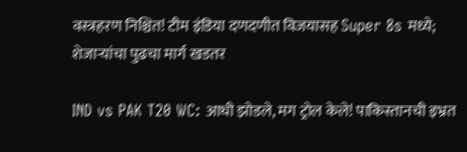वस्त्रहरण निश्चित! टीम इंडिया दणदणीत विजयासह Super 8s मध्ये; शेजाऱ्यांचा पुढचा मार्ग खडतर

IND vs PAK T20 WC: आधी झोडले, मग ट्रोल केले! पाकिस्तानची इभ्रत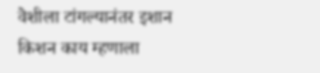वेशीला टांगल्यानंतर इशान किशन काय म्हणाला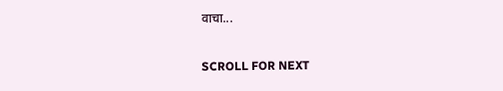वाचा...

SCROLL FOR NEXT